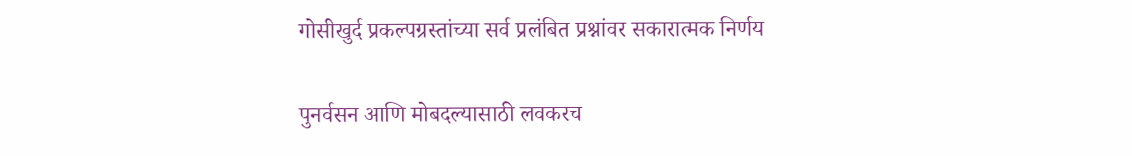गोसीखुर्द प्रकल्पग्रस्तांच्या सर्व प्रलंबित प्रश्नांवर सकारात्मक निर्णय

पुनर्वसन आणि मोबदल्यासाठी लवकरच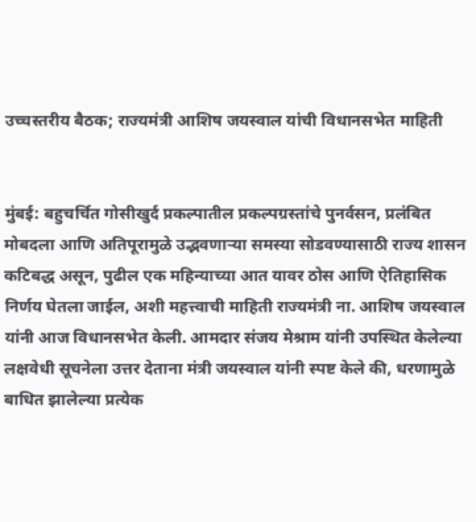उच्चस्तरीय बैठक; राज्यमंत्री आशिष जयस्वाल यांची विधानसभेत माहिती


मुंबई: बहुचर्चित गोसीखुर्द प्रकल्पातील प्रकल्पग्रस्तांचे पुनर्वसन, प्रलंबित मोबदला आणि अतिपूरामुळे उद्भवणाऱ्या समस्या सोडवण्यासाठी राज्य शासन कटिबद्ध असून, पुढील एक महिन्याच्या आत यावर ठोस आणि ऐतिहासिक निर्णय घेतला जाईल, अशी महत्त्वाची माहिती राज्यमंत्री ना. आशिष जयस्वाल यांनी आज विधानसभेत केली. आमदार संजय मेश्राम यांनी उपस्थित केलेल्या लक्षवेधी सूचनेला उत्तर देताना मंत्री जयस्वाल यांनी स्पष्ट केले की, धरणामुळे बाधित झालेल्या प्रत्येक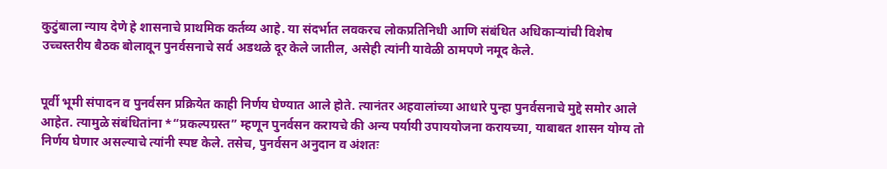कुटुंबाला न्याय देणे हे शासनाचे प्राथमिक कर्तव्य आहे. या संदर्भात लवकरच लोकप्रतिनिधी आणि संबंधित अधिकाऱ्यांची विशेष उच्चस्तरीय बैठक बोलावून पुनर्वसनाचे सर्व अडथळे दूर केले जातील, असेही त्यांनी यावेळी ठामपणे नमूद केले.


पूर्वी भूमी संपादन व पुनर्वसन प्रक्रियेत काही निर्णय घेण्यात आले होते. त्यानंतर अहवालांच्या आधारे पुन्हा पुनर्वसनाचे मुद्दे समोर आले आहेत. त्यामुळे संबंधितांना *“प्रकल्पग्रस्त” म्हणून पुनर्वसन करायचे की अन्य पर्यायी उपाययोजना करायच्या, याबाबत शासन योग्य तो निर्णय घेणार असल्याचे त्यांनी स्पष्ट केले. तसेच, पुनर्वसन अनुदान व अंशतः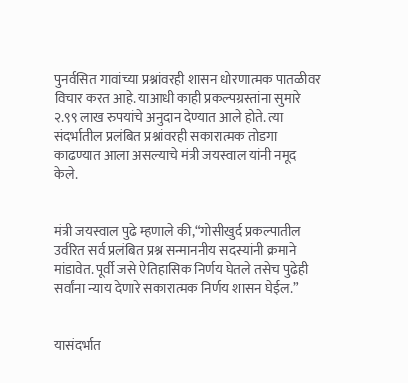पुनर्वसित गावांच्या प्रश्नांवरही शासन धोरणात्मक पातळीवर विचार करत आहे. याआधी काही प्रकल्पग्रस्तांना सुमारे २.९९ लाख रुपयांचे अनुदान देण्यात आले होते. त्या संदर्भातील प्रलंबित प्रश्नांवरही सकारात्मक तोडगा काढण्यात आला असल्याचे मंत्री जयस्वाल यांनी नमूद केले.


मंत्री जयस्वाल पुढे म्हणाले की,“गोसीखुर्द प्रकल्पातील उर्वरित सर्व प्रलंबित प्रश्न सन्माननीय सदस्यांनी क्रमाने मांडावेत. पूर्वी जसे ऐतिहासिक निर्णय घेतले तसेच पुढेही सर्वांना न्याय देणारे सकारात्मक निर्णय शासन घेईल.”


यासंदर्भात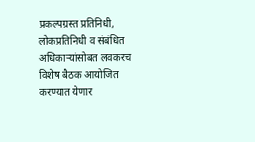प्रकल्पग्रस्त प्रतिनिधी, लोकप्रतिनिधी व संबंधित अधिकाऱ्यांसोबत लवकरच विशेष बैठक आयोजित करण्यात येणार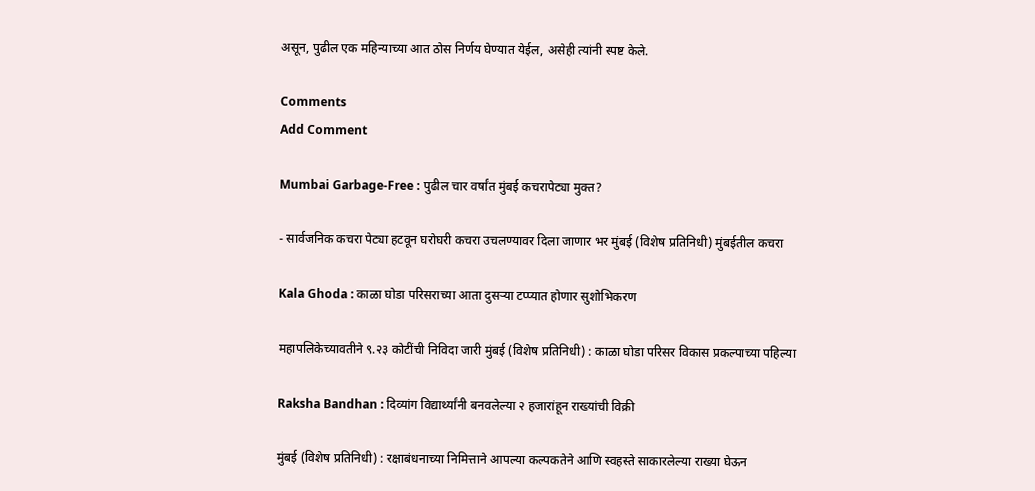असून, पुढील एक महिन्याच्या आत ठोस निर्णय घेण्यात येईल, असेही त्यांनी स्पष्ट केले.

Comments
Add Comment

Mumbai Garbage-Free : पुढील चार वर्षांत मुंबई कचरापेट्या मुक्त?

- सार्वजनिक कचरा पेट्या हटवून घरोघरी कचरा उचलण्यावर दिला जाणार भर मुंबई (विशेष प्रतिनिधी) मुंबईतील कचरा

Kala Ghoda : काळा घोडा परिसराच्या आता दुसऱ्या टप्प्यात होणार सुशोभिकरण

महापलिकेच्यावतीने ९.२३ कोटींची निविदा जारी मुंबई (विशेष प्रतिनिधी) : काळा घोडा परिसर विकास प्रकल्पाच्या पहिल्या

Raksha Bandhan : दिव्यांग विद्यार्थ्यांनी बनवलेल्या २ हजारांहून राख्यांची विक्री

मुंबई (विशेष प्रतिनिधी) : रक्षाबंधनाच्या निमित्ताने आपल्या कल्पकतेने आणि स्वहस्ते साकारलेल्या राख्या घेऊन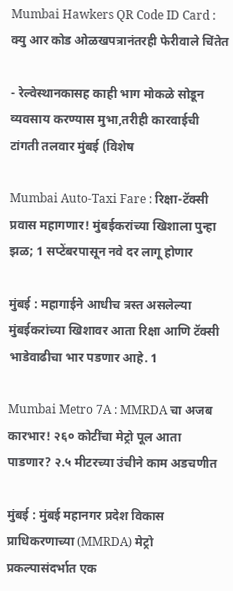Mumbai Hawkers QR Code ID Card : क्यु आर कोड ओळखपत्रानंतरही फेरीवाले चिंतेत

- रेल्वेस्थानकासह काही भाग मोकळे सोडून व्यवसाय करण्यास मुभा,तरीही कारवाईची टांगती तलवार मुंबई (विशेष

Mumbai Auto-Taxi Fare : रिक्षा-टॅक्सी प्रवास महागणार! मुंबईकरांच्या खिशाला पुन्हा झळ; 1 सप्टेंबरपासून नवे दर लागू होणार

मुंबई : महागाईने आधीच त्रस्त असलेल्या मुंबईकरांच्या खिशावर आता रिक्षा आणि टॅक्सी भाडेवाढीचा भार पडणार आहे. 1

Mumbai Metro 7A : MMRDA चा अजब कारभार! २६० कोटींचा मेट्रो पूल आता पाडणार? २.५ मीटरच्या उंचीने काम अडचणीत

मुंबई : मुंबई महानगर प्रदेश विकास प्राधिकरणाच्या (MMRDA) मेट्रो प्रकल्पासंदर्भात एक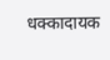धक्कादायक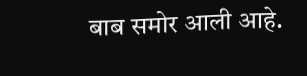बाब समोर आली आहे.